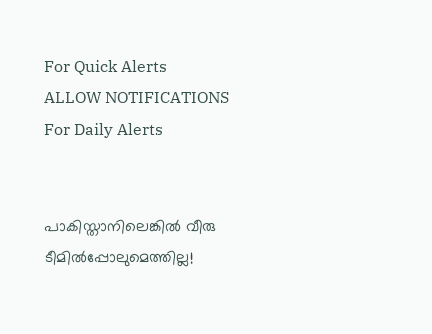For Quick Alerts
ALLOW NOTIFICATIONS
For Daily Alerts


പാകിസ്താനിലെങ്കില്‍ വീരു ടീമില്‍പ്പോലുമെത്തില്ല!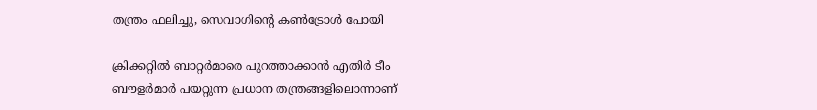തന്ത്രം ഫലിച്ചു, സെവാഗിന്റെ കണ്‍ട്രോള്‍ പോയി

ക്രിക്കറ്റില്‍ ബാറ്റര്‍മാരെ പുറത്താക്കാന്‍ എതിര്‍ ടീം ബൗളര്‍മാര്‍ പയറ്റുന്ന പ്രധാന തന്ത്രങ്ങളിലൊന്നാണ്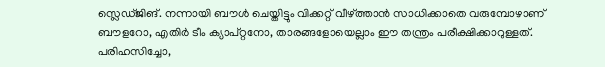സ്ലെഡ്ജിങ്. നന്നായി ബൗള്‍ ചെയ്തിട്ടും വിക്കറ്റ് വീഴ്ത്താന്‍ സാധിക്കാതെ വരുമ്പോഴാണ് ബൗളറോ, എതിര്‍ ടീം ക്യാപ്റ്റനോ, താരങ്ങളോയെല്ലാം ഈ തന്ത്രം പരീക്ഷിക്കാറുള്ളത്. പരിഹസിച്ചോ,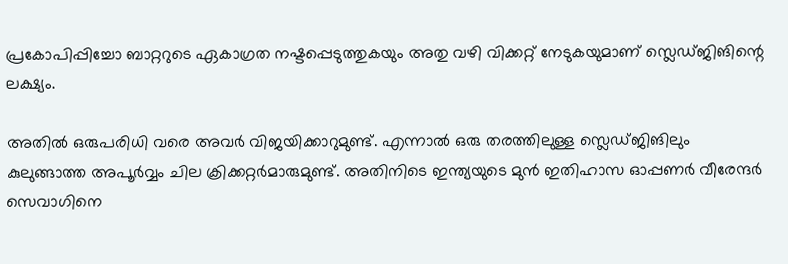പ്രകോപിപ്പിച്ചോ ബാറ്ററുടെ ഏകാഗ്രത നഷ്ടപ്പെടുത്തുകയും അതു വഴി വിക്കറ്റ് നേടുകയുമാണ് സ്ലെഡ്ജിങിന്റെ ലക്ഷ്യം.

അതില്‍ ഒരുപരിധി വരെ അവര്‍ വിജയിക്കാറുമുണ്ട്. എന്നാല്‍ ഒരു തരത്തിലുള്ള സ്ലെഡ്ജിങിലും കുലുങ്ങാത്ത അപൂര്‍വ്വം ചില ക്രിക്കറ്റര്‍മാരുമുണ്ട്. അതിനിടെ ഇന്ത്യയുടെ മുന്‍ ഇതിഹാസ ഓപ്പണര്‍ വീരേന്ദര്‍ സെവാഗിനെ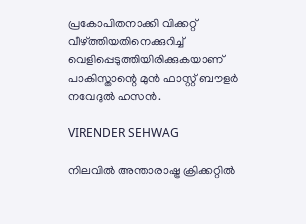പ്രകോപിതനാക്കി വിക്കറ്റ് വീഴ്ത്തിയതിനെക്കുറിച്ച് വെളിപ്പെടുത്തിയിരിക്കുകയാണ് പാകിസ്താന്റെ മുന്‍ ഫാസ്റ്റ് ബൗളര്‍ നവേദുല്‍ ഹസന്‍.

VIRENDER SEHWAG

നിലവില്‍ അന്താരാഷ്ട്ര ക്രിക്കറ്റില്‍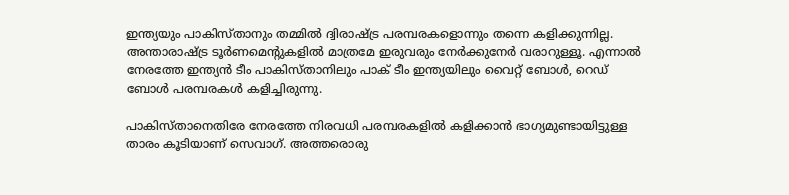ഇന്ത്യയും പാകിസ്താനും തമ്മില്‍ ദ്വിരാഷ്ട്ര പരമ്പരകളൊന്നും തന്നെ കളിക്കുന്നില്ല. അന്താരാഷ്ട്ര ടൂര്‍ണമെന്റുകളില്‍ മാത്രമേ ഇരുവരും നേര്‍ക്കുനേര്‍ വരാറുള്ളൂ. എന്നാല്‍ നേരത്തേ ഇന്ത്യന്‍ ടീം പാകിസ്താനിലും പാക് ടീം ഇന്ത്യയിലും വൈറ്റ് ബോള്‍, റെഡ് ബോള്‍ പരമ്പരകള്‍ കളിച്ചിരുന്നു.

പാകിസ്താനെതിരേ നേരത്തേ നിരവധി പരമ്പരകളില്‍ കളിക്കാന്‍ ഭാഗ്യമുണ്ടായിട്ടുള്ള താരം കൂടിയാണ് സെവാഗ്. അത്തരൊരു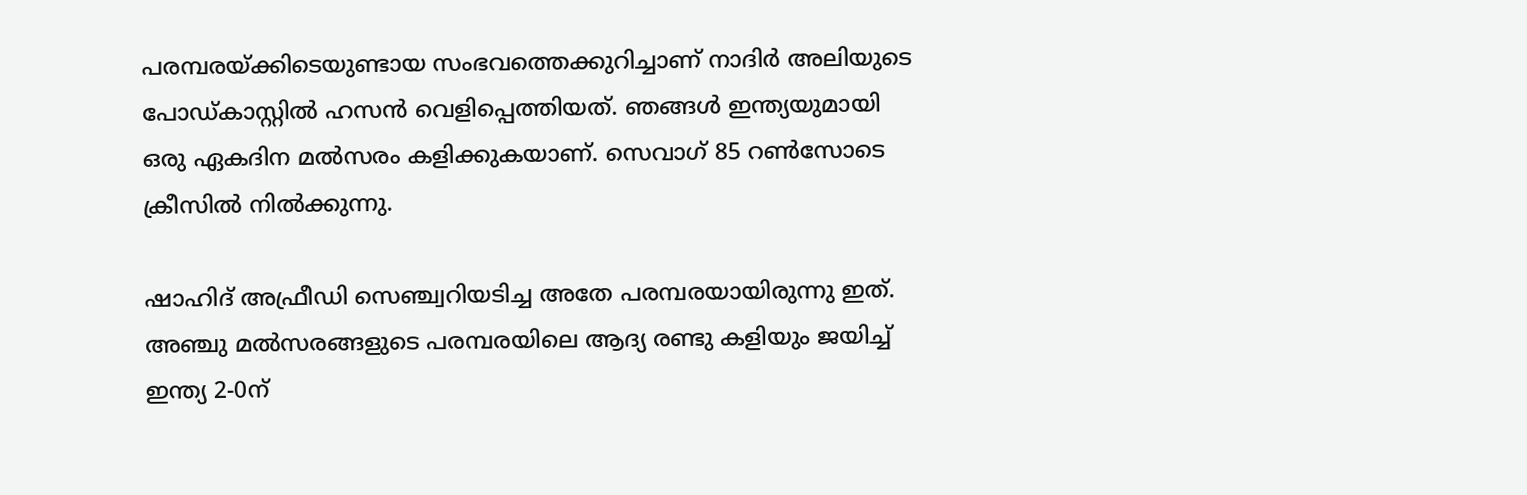പരമ്പരയ്ക്കിടെയുണ്ടായ സംഭവത്തെക്കുറിച്ചാണ് നാദിര്‍ അലിയുടെ പോഡ്കാസ്റ്റില്‍ ഹസന്‍ വെളിപ്പെത്തിയത്. ഞങ്ങള്‍ ഇന്ത്യയുമായി ഒരു ഏകദിന മല്‍സരം കളിക്കുകയാണ്. സെവാഗ് 85 റണ്‍സോടെ ക്രീസില്‍ നില്‍ക്കുന്നു.

ഷാഹിദ് അഫ്രീഡി സെഞ്ച്വറിയടിച്ച അതേ പരമ്പരയായിരുന്നു ഇത്. അഞ്ചു മല്‍സരങ്ങളുടെ പരമ്പരയിലെ ആദ്യ രണ്ടു കളിയും ജയിച്ച് ഇന്ത്യ 2-0ന്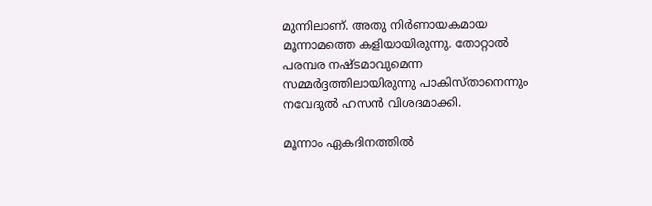മുന്നിലാണ്. അതു നിര്‍ണായകമായ മൂന്നാമത്തെ കളിയായിരുന്നു. തോറ്റാല്‍ പരമ്പര നഷ്ടമാവുമെന്ന സമ്മര്‍ദ്ദത്തിലായിരുന്നു പാകിസ്താനെന്നും നവേദുല്‍ ഹസന്‍ വിശദമാക്കി.

മൂന്നാം ഏകദിനത്തില്‍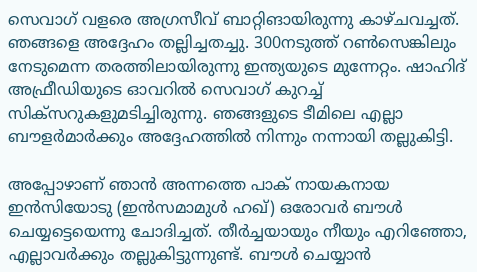സെവാഗ് വളരെ അഗ്രസീവ് ബാറ്റിങായിരുന്നു കാഴ്ചവച്ചത്. ഞങ്ങളെ അദ്ദേഹം തല്ലിച്ചതച്ചു. 300നടുത്ത് റണ്‍സെങ്കിലും നേടുമെന്ന തരത്തിലായിരുന്നു ഇന്ത്യയുടെ മുന്നേറ്റം. ഷാഹിദ് അഫ്രീഡിയുടെ ഓവറില്‍ സെവാഗ് കുറച്ച് സിക്‌സറുകളുമടിച്ചിരുന്നു. ഞങ്ങളുടെ ടീമിലെ എല്ലാ ബൗളര്‍മാര്‍ക്കും അദ്ദേഹത്തില്‍ നിന്നും നന്നായി തല്ലുകിട്ടി.

അപ്പോഴാണ് ഞാന്‍ അന്നത്തെ പാക് നായകനായ ഇന്‍സിയോടു (ഇന്‍സമാമുള്‍ ഹഖ്) ഒരോവര്‍ ബൗള്‍ ചെയ്യട്ടെയെന്നു ചോദിച്ചത്. തീര്‍ച്ചയായും നീയും എറിഞ്ഞോ, എല്ലാവര്‍ക്കും തല്ലുകിട്ടുന്നുണ്ട്. ബൗള്‍ ചെയ്യാന്‍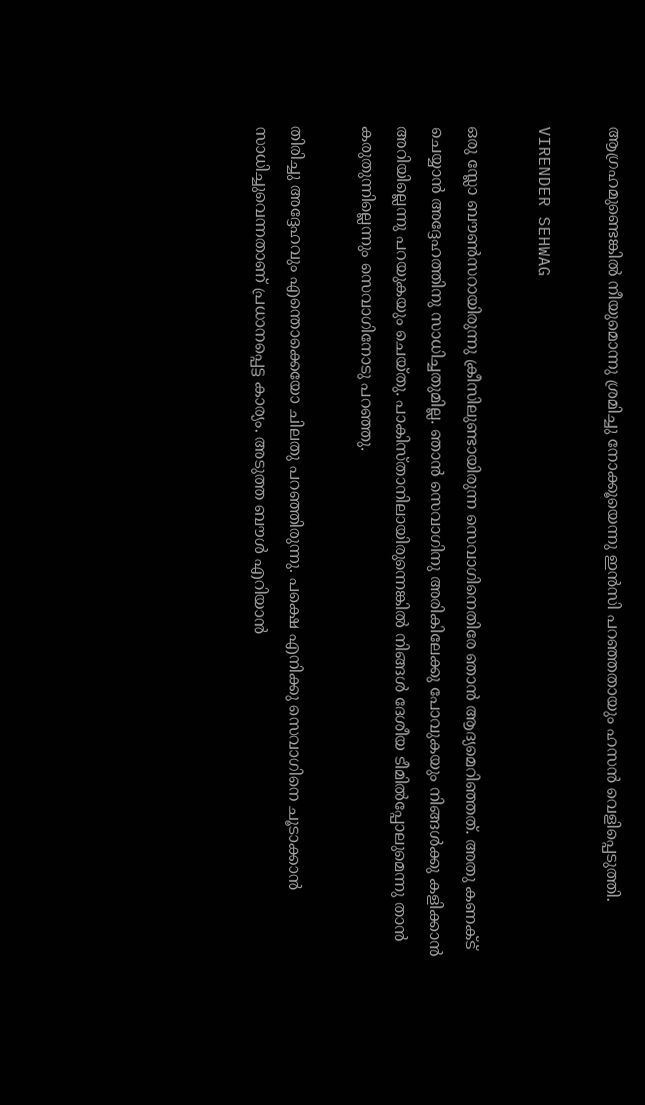ആഗ്രഹമുണ്ടെങ്കില്‍ നീയുമൊന്നു ശ്രമിച്ചു നോക്കൂയെന്നു ഇന്‍സി പറഞ്ഞതായും ഹസന്‍ വെളിപ്പെടുത്തി.

VIRENDER SEHWAG

ഒരു സ്ലോ ബൗണ്‍സറായിരുന്നു ക്രീസിലുണ്ടായിരുന്ന സെവാഗിനെതിരേ ഞാന്‍ ആദ്യമെറിഞ്ഞത്. അതു കണക്ട് ചെയ്യാന്‍ അദ്ദേഹത്തിനു സാധിച്ചതുമില്ല. ഞാന്‍ സെവാഗിനു അരികിലേക്കു പോവുകയും നിങ്ങള്‍ക്കു കളിക്കാന്‍ അറിയില്ലെന്നു പറയുകയും ചെയ്തു. പാകിസ്താനിലായിരുന്നെങ്കില്‍ നിങ്ങള്‍ ദേശീയ ടീമില്‍പ്പോലുമെന്നു താന്‍ കരുതുന്നില്ലെന്നും സെവാഗിനോടു പറഞ്ഞു.

തിരിച്ചു അദ്ദേഹവും എന്തൊക്കെയോ ചിലതു പറഞ്ഞിരുന്നു. പക്ഷെ എനിക്കു സെവാഗിനെ ചൂടാക്കാന്‍ സാധിച്ചുവെന്നതാണ് പ്രധാനപ്പെട്ട കാര്യം. അടുത്ത ബൗള്‍ എറിയാന്‍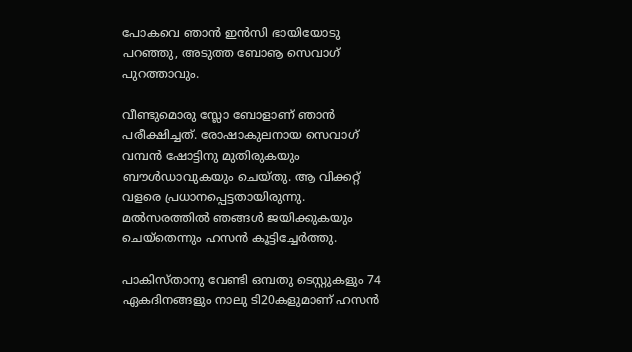പോകവെ ഞാന്‍ ഇന്‍സി ഭായിയോടു പറഞ്ഞു, അടുത്ത ബോൡ സെവാഗ് പുറത്താവും.

വീണ്ടുമൊരു സ്ലോ ബോളാണ് ഞാന്‍ പരീക്ഷിച്ചത്. രോഷാകുലനായ സെവാഗ് വമ്പന്‍ ഷോട്ടിനു മുതിരുകയും ബൗള്‍ഡാവുകയും ചെയ്തു. ആ വിക്കറ്റ് വളരെ പ്രധാനപ്പെട്ടതായിരുന്നു. മല്‍സരത്തില്‍ ഞങ്ങള്‍ ജയിക്കുകയും ചെയ്‌തെന്നും ഹസന്‍ കൂട്ടിച്ചേര്‍ത്തു.

പാകിസ്താനു വേണ്ടി ഒമ്പതു ടെസ്റ്റുകളും 74 ഏകദിനങ്ങളും നാലു ടി20കളുമാണ് ഹസന്‍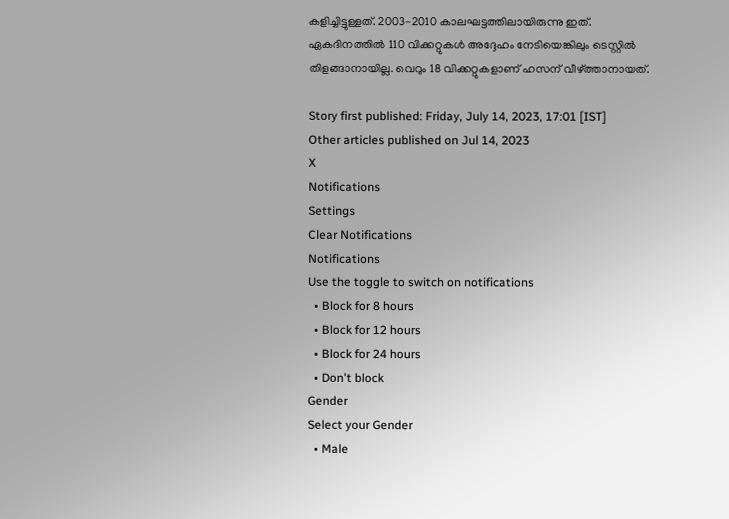കളിച്ചിട്ടുള്ളത്. 2003-2010 കാലഘട്ടത്തിലായിരുന്നു ഇത്. ഏകദിനത്തില്‍ 110 വിക്കറ്റുകള്‍ അദ്ദേഹം നേടിയെങ്കിലും ടെസ്റ്റില്‍ തിളങ്ങാനായില്ല. വെറും 18 വിക്കറ്റുകളാണ് ഹസന് വീഴ്ത്താനായത്.

Story first published: Friday, July 14, 2023, 17:01 [IST]
Other articles published on Jul 14, 2023
X
Notifications
Settings
Clear Notifications
Notifications
Use the toggle to switch on notifications
  • Block for 8 hours
  • Block for 12 hours
  • Block for 24 hours
  • Don't block
Gender
Select your Gender
  • Male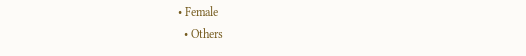• Female
  • Others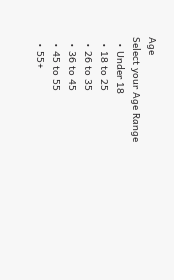Age
Select your Age Range
  • Under 18
  • 18 to 25
  • 26 to 35
  • 36 to 45
  • 45 to 55
  • 55+